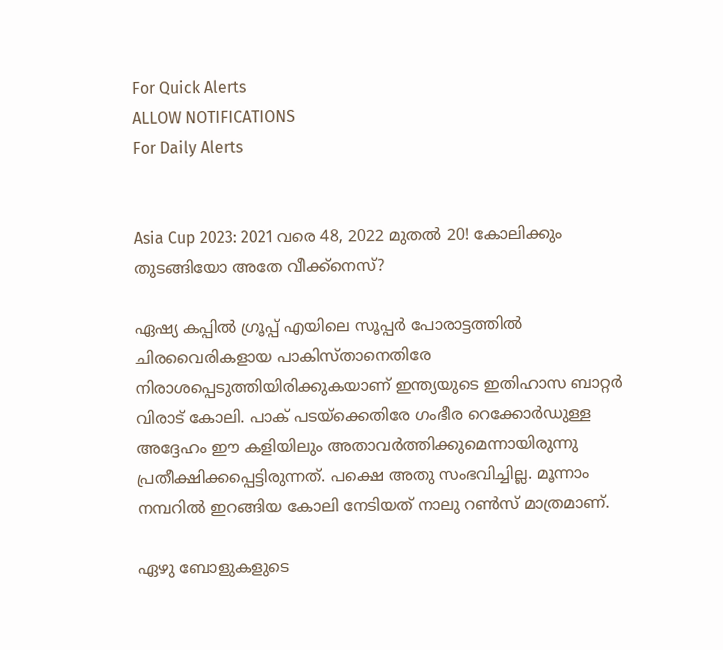For Quick Alerts
ALLOW NOTIFICATIONS
For Daily Alerts


Asia Cup 2023: 2021 വരെ 48, 2022 മുതല്‍ 20! കോലിക്കും തുടങ്ങിയോ അതേ വീക്ക്‌നെസ്?

ഏഷ്യ കപ്പില്‍ ഗ്രൂപ്പ് എയിലെ സൂപ്പര്‍ പോരാട്ടത്തില്‍ ചിരവൈരികളായ പാകിസ്താനെതിരേ നിരാശപ്പെടുത്തിയിരിക്കുകയാണ് ഇന്ത്യയുടെ ഇതിഹാസ ബാറ്റര്‍ വിരാട് കോലി. പാക് പടയ്‌ക്കെതിരേ ഗംഭീര റെക്കോര്‍ഡുള്ള അദ്ദേഹം ഈ കളിയിലും അതാവര്‍ത്തിക്കുമെന്നായിരുന്നു പ്രതീക്ഷിക്കപ്പെട്ടിരുന്നത്. പക്ഷെ അതു സംഭവിച്ചില്ല. മൂന്നാം നമ്പറില്‍ ഇറങ്ങിയ കോലി നേടിയത് നാലു റണ്‍സ് മാത്രമാണ്.

ഏഴു ബോളുകളുടെ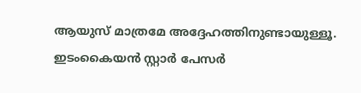ആയുസ് മാത്രമേ അദ്ദേഹത്തിനുണ്ടായുള്ളൂ. ഇടംകൈയന്‍ സ്റ്റാര്‍ പേസര്‍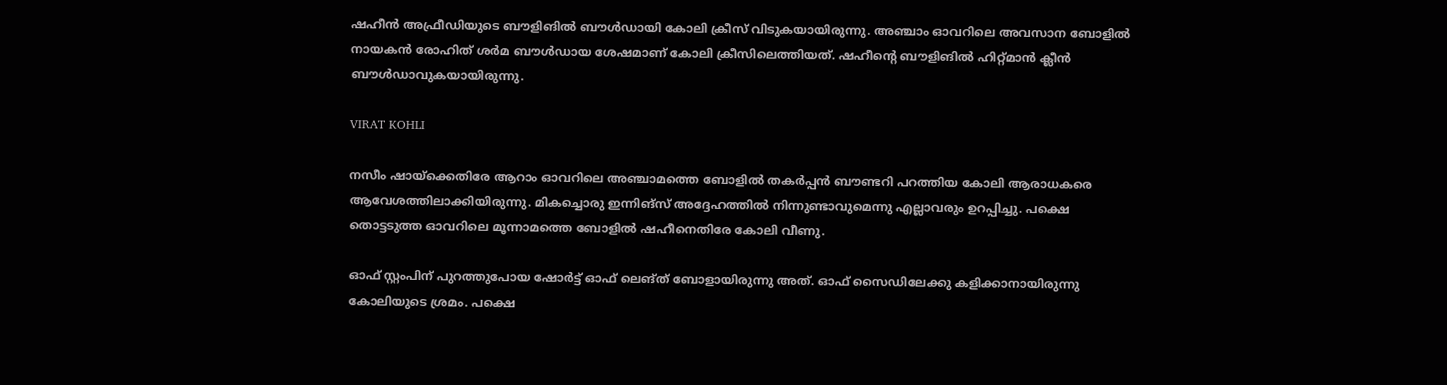ഷഹീന്‍ അഫ്രീഡിയുടെ ബൗളിങില്‍ ബൗള്‍ഡായി കോലി ക്രീസ് വിടുകയായിരുന്നു. അഞ്ചാം ഓവറിലെ അവസാന ബോളില്‍ നായകന്‍ രോഹിത് ശര്‍മ ബൗള്‍ഡായ ശേഷമാണ് കോലി ക്രീസിലെത്തിയത്. ഷഹീന്റെ ബൗളിങില്‍ ഹിറ്റ്മാന്‍ ക്ലീന്‍ ബൗള്‍ഡാവുകയായിരുന്നു.

VIRAT KOHLI

നസീം ഷായ്‌ക്കെതിരേ ആറാം ഓവറിലെ അഞ്ചാമത്തെ ബോളില്‍ തകര്‍പ്പന്‍ ബൗണ്ടറി പറത്തിയ കോലി ആരാധകരെ ആവേശത്തിലാക്കിയിരുന്നു. മികച്ചൊരു ഇന്നിങ്‌സ് അദ്ദേഹത്തില്‍ നിന്നുണ്ടാവുമെന്നു എല്ലാവരും ഉറപ്പിച്ചു. പക്ഷെ തൊട്ടടുത്ത ഓവറിലെ മൂന്നാമത്തെ ബോളില്‍ ഷഹീനെതിരേ കോലി വീണു.

ഓഫ് സ്റ്റംപിന് പുറത്തുപോയ ഷോര്‍ട്ട് ഓഫ് ലെങ്ത് ബോളായിരുന്നു അത്. ഓഫ് സൈഡിലേക്കു കളിക്കാനായിരുന്നു കോലിയുടെ ശ്രമം. പക്ഷെ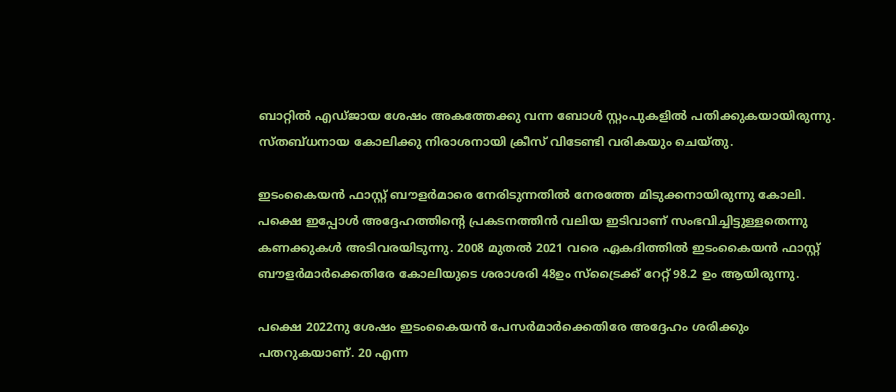ബാറ്റില്‍ എഡ്ജായ ശേഷം അകത്തേക്കു വന്ന ബോള്‍ സ്റ്റംപുകളില്‍ പതിക്കുകയായിരുന്നു. സ്തബ്ധനായ കോലിക്കു നിരാശനായി ക്രീസ് വിടേണ്ടി വരികയും ചെയ്തു.

ഇടംകൈയന്‍ ഫാസ്റ്റ് ബൗളര്‍മാരെ നേരിടുന്നതില്‍ നേരത്തേ മിടുക്കനായിരുന്നു കോലി. പക്ഷെ ഇപ്പോള്‍ അദ്ദേഹത്തിന്റെ പ്രകടനത്തിന്‍ വലിയ ഇടിവാണ് സംഭവിച്ചിട്ടുള്ളതെന്നു കണക്കുകള്‍ അടിവരയിടുന്നു. 2008 മുതല്‍ 2021 വരെ ഏകദിത്തില്‍ ഇടംകൈയന്‍ ഫാസ്റ്റ് ബൗളര്‍മാര്‍ക്കെതിരേ കോലിയുടെ ശരാശരി 48ഉം സ്‌ട്രൈക്ക് റേറ്റ് 98.2 ഉം ആയിരുന്നു.

പക്ഷെ 2022നു ശേഷം ഇടംകൈയന്‍ പേസര്‍മാര്‍ക്കെതിരേ അദ്ദേഹം ശരിക്കും പതറുകയാണ്. 20 എന്ന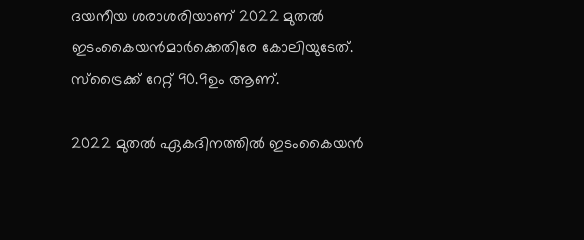ദയനീയ ശരാശരിയാണ് 2022 മുതല്‍ ഇടംകൈയന്‍മാര്‍ക്കെതിരേ കോലിയുടേത്. സ്‌ട്രൈക്ക് റേറ്റ് 90.9ഉം ആണ്.

2022 മുതല്‍ ഏകദിനത്തില്‍ ഇടംകൈയന്‍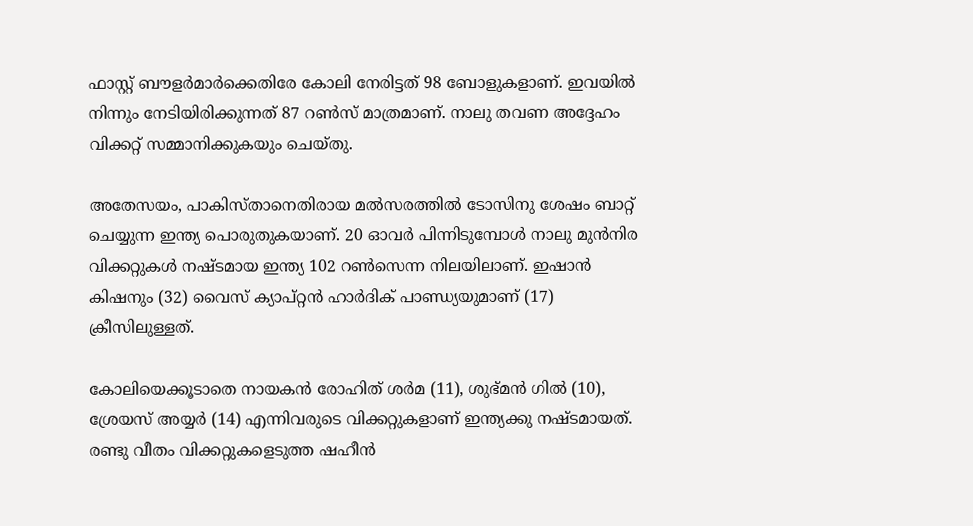ഫാസ്റ്റ് ബൗളര്‍മാര്‍ക്കെതിരേ കോലി നേരിട്ടത് 98 ബോളുകളാണ്. ഇവയില്‍ നിന്നും നേടിയിരിക്കുന്നത് 87 റണ്‍സ് മാത്രമാണ്. നാലു തവണ അദ്ദേഹം വിക്കറ്റ് സമ്മാനിക്കുകയും ചെയ്തു.

അതേസയം, പാകിസ്താനെതിരായ മല്‍സരത്തില്‍ ടോസിനു ശേഷം ബാറ്റ് ചെയ്യുന്ന ഇന്ത്യ പൊരുതുകയാണ്. 20 ഓവര്‍ പിന്നിടുമ്പോള്‍ നാലു മുന്‍നിര വിക്കറ്റുകള്‍ നഷ്ടമായ ഇന്ത്യ 102 റണ്‍സെന്ന നിലയിലാണ്. ഇഷാന്‍ കിഷനും (32) വൈസ് ക്യാപ്റ്റന്‍ ഹാര്‍ദിക് പാണ്ഡ്യയുമാണ് (17) ക്രീസിലുള്ളത്.

കോലിയെക്കൂടാതെ നായകന്‍ രോഹിത് ശര്‍മ (11), ശുഭ്മന്‍ ഗില്‍ (10), ശ്രേയസ് അയ്യര്‍ (14) എന്നിവരുടെ വിക്കറ്റുകളാണ് ഇന്ത്യക്കു നഷ്ടമായത്. രണ്ടു വീതം വിക്കറ്റുകളെടുത്ത ഷഹീന്‍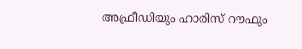അഫ്രീഡിയും ഹാരിസ് റൗഫും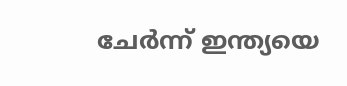ചേര്‍ന്ന് ഇന്ത്യയെ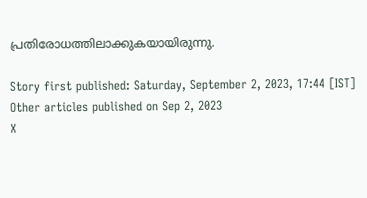പ്രതിരോധത്തിലാക്കുകയായിരുന്നു.

Story first published: Saturday, September 2, 2023, 17:44 [IST]
Other articles published on Sep 2, 2023
X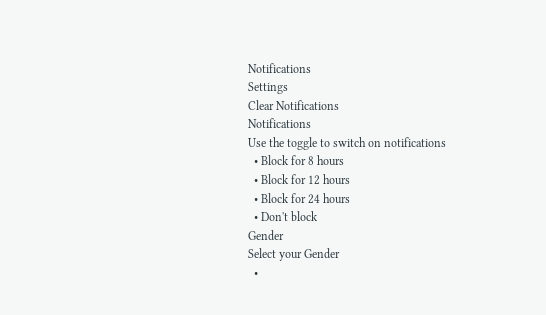Notifications
Settings
Clear Notifications
Notifications
Use the toggle to switch on notifications
  • Block for 8 hours
  • Block for 12 hours
  • Block for 24 hours
  • Don't block
Gender
Select your Gender
  •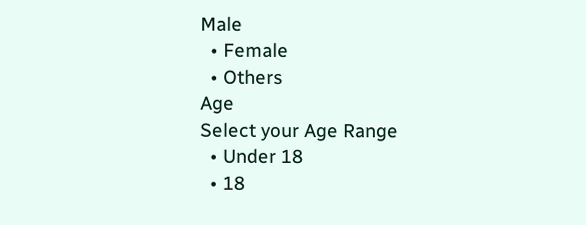Male
  • Female
  • Others
Age
Select your Age Range
  • Under 18
  • 18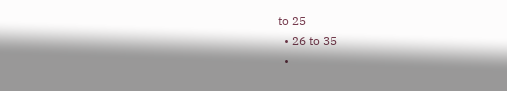to 25
  • 26 to 35
  •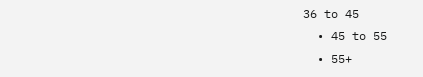36 to 45
  • 45 to 55
  • 55+